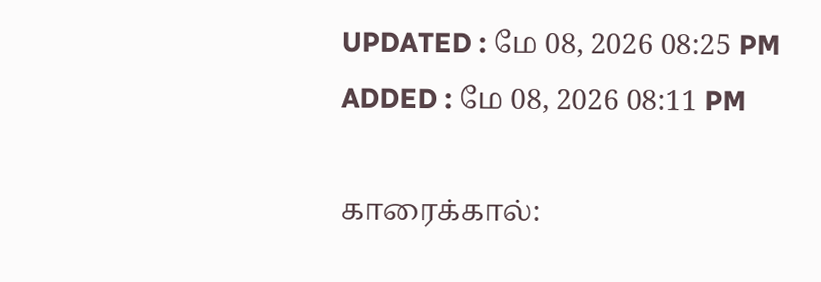UPDATED : மே 08, 2026 08:25 PM
ADDED : மே 08, 2026 08:11 PM

காரைக்கால்: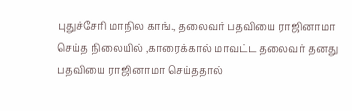புதுச்சேரி மாநில காங்., தலைவர் பதவியை ராஜினாமா செய்த நிலையில் ,காரைக்கால் மாவட்ட தலைவர் தனது பதவியை ராஜினாமா செய்ததால்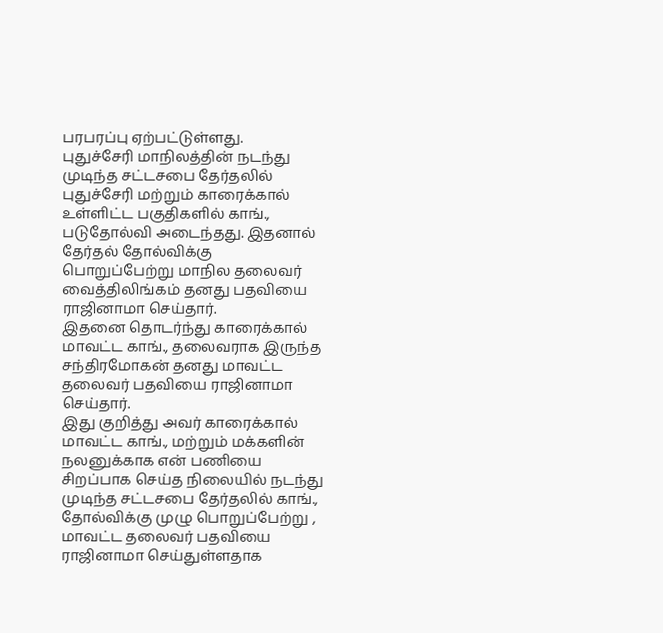பரபரப்பு ஏற்பட்டுள்ளது.
புதுச்சேரி மாநிலத்தின் நடந்து முடிந்த சட்டசபை தேர்தலில் புதுச்சேரி மற்றும் காரைக்கால் உள்ளிட்ட பகுதிகளில் காங்., படுதோல்வி அடைந்தது. இதனால் தேர்தல் தோல்விக்கு பொறுப்பேற்று மாநில தலைவர் வைத்திலிங்கம் தனது பதவியை ராஜினாமா செய்தார்.
இதனை தொடர்ந்து காரைக்கால் மாவட்ட காங்., தலைவராக இருந்த சந்திரமோகன் தனது மாவட்ட தலைவர் பதவியை ராஜினாமா செய்தார்.
இது குறித்து அவர் காரைக்கால் மாவட்ட காங்., மற்றும் மக்களின் நலனுக்காக என் பணியை சிறப்பாக செய்த நிலையில் நடந்து முடிந்த சட்டசபை தேர்தலில் காங்., தோல்விக்கு முழு பொறுப்பேற்று , மாவட்ட தலைவர் பதவியை ராஜினாமா செய்துள்ளதாக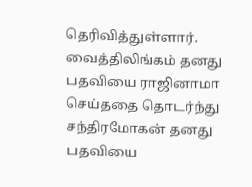தெரிவித்துள்ளார்.
வைத்திலிங்கம் தனது பதவியை ராஜினாமா செய்ததை தொடர்ந்து சந்திரமோகன் தனது பதவியை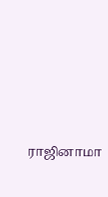ராஜினாமா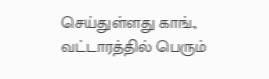செய்துள்ளது காங்., வட்டாரத்தில் பெரும்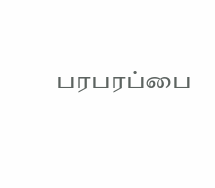பரபரப்பை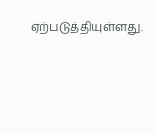ஏற்படுத்தியுள்ளது.